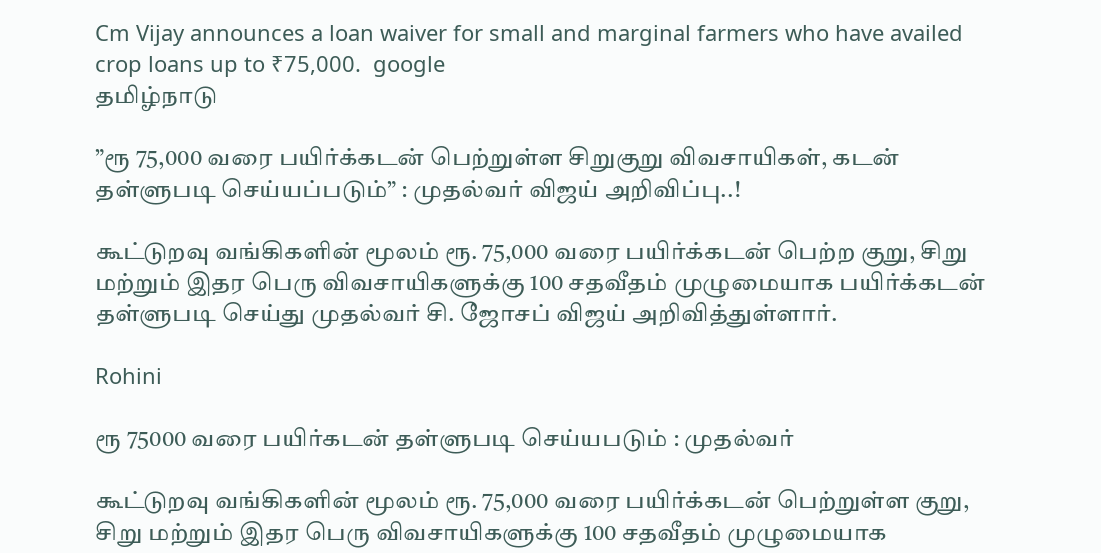Cm Vijay announces a loan waiver for small and marginal farmers who have availed crop loans up to ₹75,000.  google
தமிழ்நாடு

”ரூ 75,000 வரை பயிர்க்கடன் பெற்றுள்ள சிறுகுறு விவசாயிகள், கடன் தள்ளுபடி செய்யப்படும்” : முதல்வர் விஜய் அறிவிப்பு..!

கூட்டுறவு வங்கிகளின் மூலம் ரூ. 75,000 வரை பயிர்க்கடன் பெற்ற குறு, சிறு மற்றும் இதர பெரு விவசாயிகளுக்கு 100 சதவீதம் முழுமையாக பயிர்க்கடன் தள்ளுபடி செய்து முதல்வர் சி. ஜோசப் விஜய் அறிவித்துள்ளார்.

Rohini

ரூ 75000 வரை பயிர்கடன் தள்ளுபடி செய்யபடும் : முதல்வர்

கூட்டுறவு வங்கிகளின் மூலம் ரூ. 75,000 வரை பயிர்க்கடன் பெற்றுள்ள குறு, சிறு மற்றும் இதர பெரு விவசாயிகளுக்கு 100 சதவீதம் முழுமையாக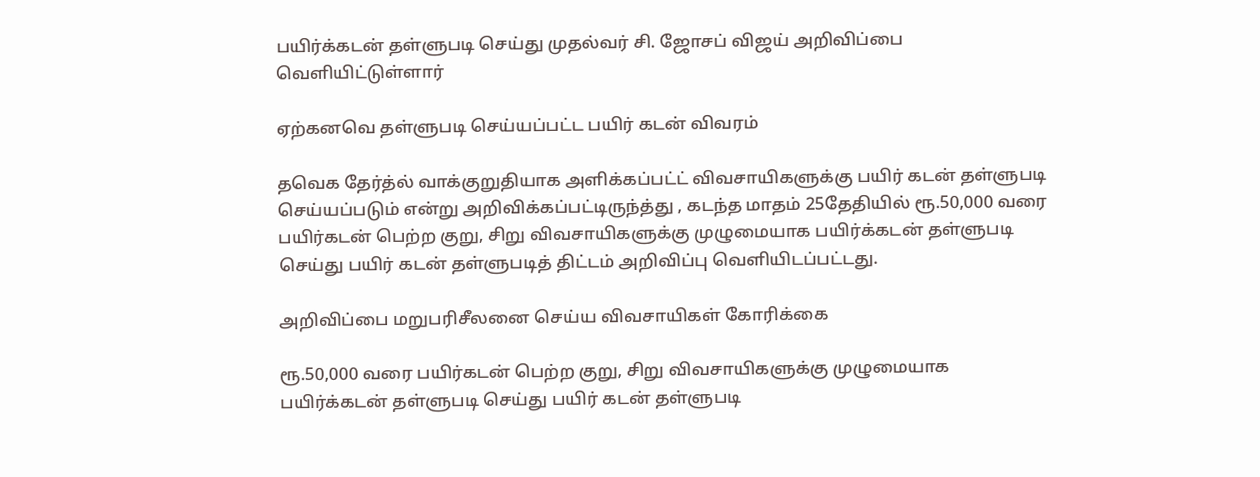பயிர்க்கடன் தள்ளுபடி செய்து முதல்வர் சி. ஜோசப் விஜய் அறிவிப்பை வெளியிட்டுள்ளார்

ஏற்கனவெ தள்ளுபடி செய்யப்பட்ட பயிர் கடன் விவரம்

தவெக தேர்த்ல் வாக்குறுதியாக அளிக்கப்பட்ட் விவசாயிகளுக்கு பயிர் கடன் தள்ளுபடி செய்யப்படும் என்று அறிவிக்கப்பட்டிருந்த்து , கடந்த மாதம் 25தேதியில் ரூ.50,000 வரை பயிர்கடன் பெற்ற குறு, சிறு விவசாயிகளுக்கு முழுமையாக பயிர்க்கடன் தள்ளுபடி செய்து பயிர் கடன் தள்ளுபடித் திட்டம் அறிவிப்பு வெளியிடப்பட்டது.

அறிவிப்பை மறுபரிசீலனை செய்ய விவசாயிகள் கோரிக்கை

ரூ.50,000 வரை பயிர்கடன் பெற்ற குறு, சிறு விவசாயிகளுக்கு முழுமையாக பயிர்க்கடன் தள்ளுபடி செய்து பயிர் கடன் தள்ளுபடி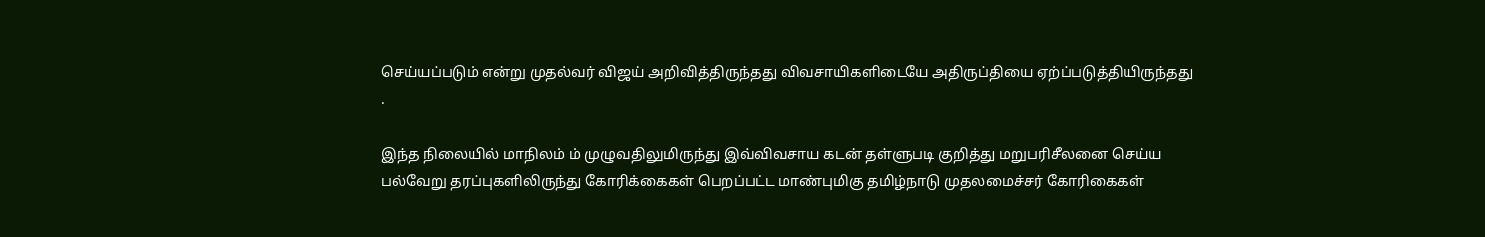செய்யப்படும் என்று முதல்வர் விஜய் அறிவித்திருந்தது விவசாயிகளிடையே அதிருப்தியை ஏற்ப்படுத்தியிருந்தது .

இந்த நிலையில் மாநிலம் ம் முழுவதிலுமிருந்து இவ்விவசாய கடன் தள்ளுபடி குறித்து மறுபரிசீலனை செய்ய பல்வேறு தரப்புகளிலிருந்து கோரிக்கைகள் பெறப்பட்ட மாண்புமிகு தமிழ்நாடு முதலமைச்சர் கோரிகைகள்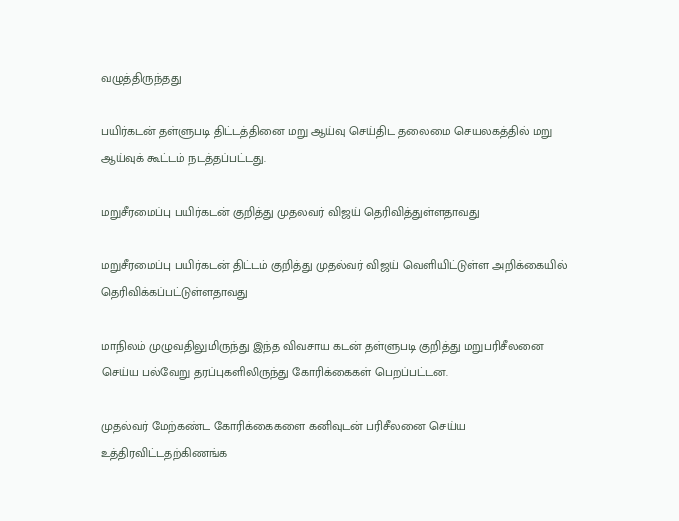வழுத்திருந்தது

பயிர்கடன் தள்ளுபடி திட்டத்தினை மறு ஆய்வு செய்திட தலைமை செயலகத்தில் மறு ஆய்வுக் கூட்டம் நடத்தப்பட்டது.

மறுசீரமைப்பு பயிர்கடன் குறித்து முதலவர் விஜய் தெரிவித்துள்ளதாவது

மறுசீரமைப்பு பயிர்கடன் திட்டம் குறித்து முதல்வர் விஜய் வெளியிட்டுள்ள அறிக்கையில் தெரிவிக்கப்பட்டுள்ளதாவது

மாநிலம் முழுவதிலுமிருந்து இந்த விவசாய கடன் தள்ளுபடி குறித்து மறுபரிசீலனை செய்ய பல்வேறு தரப்புகளிலிருந்து கோரிக்கைகள் பெறப்பட்டன.

முதல்வர் மேற்கண்ட கோரிக்கைகளை கனிவுடன் பரிசீலனை செய்ய உத்திரவிட்டதற்கிணங்க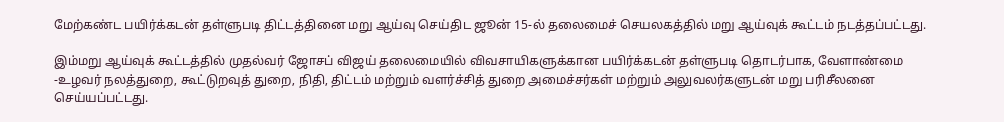மேற்கண்ட பயிர்க்கடன் தள்ளுபடி திட்டத்தினை மறு ஆய்வு செய்திட ஜூன் 15-ல் தலைமைச் செயலகத்தில் மறு ஆய்வுக் கூட்டம் நடத்தப்பட்டது.

இம்மறு ஆய்வுக் கூட்டத்தில் முதல்வர் ஜோசப் விஜய் தலைமையில் விவசாயிகளுக்கான பயிர்க்கடன் தள்ளுபடி தொடர்பாக, வேளாண்மை -உழவர் நலத்துறை, கூட்டுறவுத் துறை, நிதி, திட்டம் மற்றும் வளர்ச்சித் துறை அமைச்சர்கள் மற்றும் அலுவலர்களுடன் மறு பரிசீலனை செய்யப்பட்டது.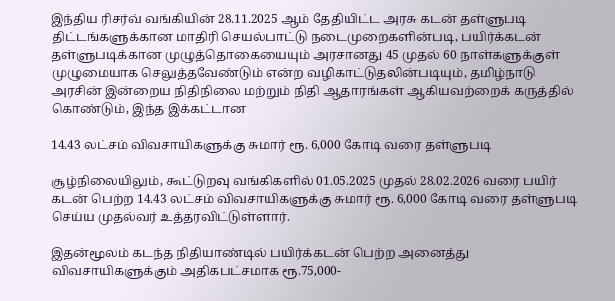இந்திய ரிசர்வ் வங்கியின் 28.11.2025 ஆம் தேதியிட்ட அரசு கடன் தள்ளுபடி திட்டங்களுக்கான மாதிரி செயல்பாட்டு நடைமுறைகளின்படி, பயிர்க்கடன் தள்ளுபடிக்கான முழுத்தொகையையும் அரசானது 45 முதல் 60 நாள்களுக்குள் முழுமையாக செலுத்தவேண்டும் என்ற வழிகாட்டுதலின்படியும், தமிழ்நாடு அரசின் இன்றைய நிதிநிலை மற்றும் நிதி ஆதாரங்கள் ஆகியவற்றைக் கருத்தில் கொண்டும், இந்த இக்கட்டான

14.43 லட்சம் விவசாயிகளுக்கு சுமார் ரூ. 6,000 கோடி வரை தள்ளுபடி

சூழ்நிலையிலும், கூட்டுறவு வங்கிகளில் 01.05.2025 முதல் 28.02.2026 வரை பயிர் கடன் பெற்ற 14.43 லட்சம் விவசாயிகளுக்கு சுமார் ரூ. 6,000 கோடி வரை தள்ளுபடி செய்ய முதல்வர் உத்தரவிட்டுள்ளார்.

இதன்மூலம் கடந்த நிதியாண்டில் பயிர்க்கடன் பெற்ற அனைத்து விவசாயிகளுக்கும் அதிகபட்சமாக ரூ.75,000-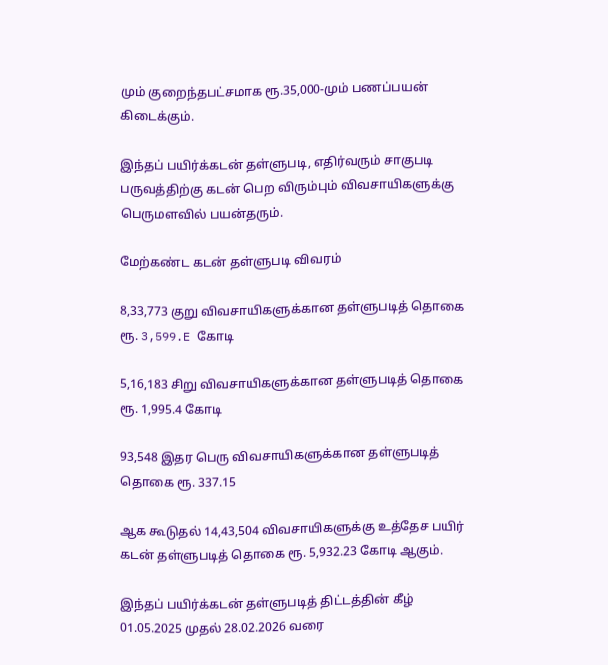மும் குறைந்தபட்சமாக ரூ.35,000-மும் பணப்பயன் கிடைக்கும்.

இந்தப் பயிர்க்கடன் தள்ளுபடி, எதிர்வரும் சாகுபடி பருவத்திற்கு கடன் பெற விரும்பும் விவசாயிகளுக்கு பெருமளவில் பயன்தரும்.

மேற்கண்ட கடன் தள்ளுபடி விவரம்

8,33,773 குறு விவசாயிகளுக்கான தள்ளுபடித் தொகை ரூ. 3,599.E கோடி

5,16,183 சிறு விவசாயிகளுக்கான தள்ளுபடித் தொகை ரூ. 1,995.4 கோடி

93,548 இதர பெரு விவசாயிகளுக்கான தள்ளுபடித் தொகை ரூ. 337.15

ஆக கூடுதல் 14,43,504 விவசாயிகளுக்கு உத்தேச பயிர் கடன் தள்ளுபடித் தொகை ரூ. 5,932.23 கோடி ஆகும்.

இந்தப் பயிர்க்கடன் தள்ளுபடித் திட்டத்தின் கீழ் 01.05.2025 முதல் 28.02.2026 வரை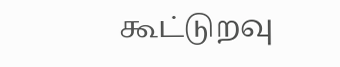கூட்டுறவு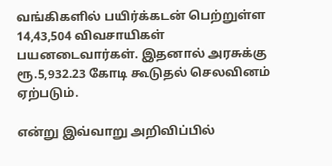வங்கிகளில் பயிர்க்கடன் பெற்றுள்ள 14,43,504 விவசாயிகள் பயனடைவார்கள். இதனால் அரசுக்கு ரூ.5,932.23 கோடி கூடுதல் செலவினம் ஏற்படும்.

என்று இவ்வாறு அறிவிப்பில்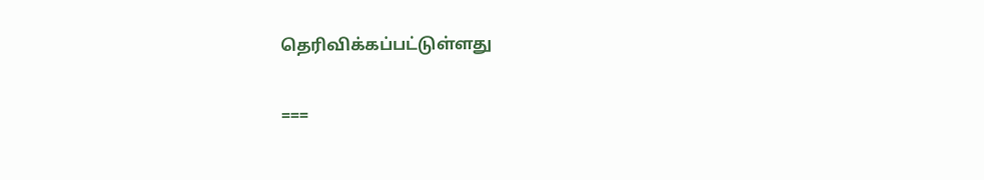தெரிவிக்கப்பட்டுள்ளது

===